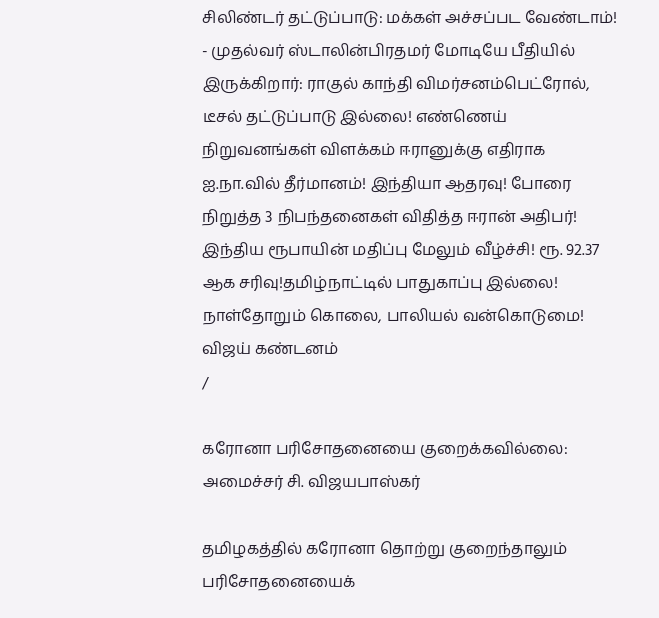சிலிண்டர் தட்டுப்பாடு: மக்கள் அச்சப்பட வேண்டாம்! - முதல்வர் ஸ்டாலின்பிரதமர் மோடியே பீதியில் இருக்கிறார்: ராகுல் காந்தி விமர்சனம்பெட்ரோல், டீசல் தட்டுப்பாடு இல்லை! எண்ணெய் நிறுவனங்கள் விளக்கம் ஈரானுக்கு எதிராக ஐ.நா.வில் தீர்மானம்! இந்தியா ஆதரவு! போரை நிறுத்த 3 நிபந்தனைகள் விதித்த ஈரான் அதிபர்! இந்திய ரூபாயின் மதிப்பு மேலும் வீழ்ச்சி! ரூ. 92.37 ஆக சரிவு!தமிழ்நாட்டில் பாதுகாப்பு இல்லை! நாள்தோறும் கொலை, பாலியல் வன்கொடுமை! விஜய் கண்டனம்
/

கரோனா பரிசோதனையை குறைக்கவில்லை: அமைச்சர் சி. விஜயபாஸ்கர்

தமிழகத்தில் கரோனா தொற்று குறைந்தாலும் பரிசோதனையைக்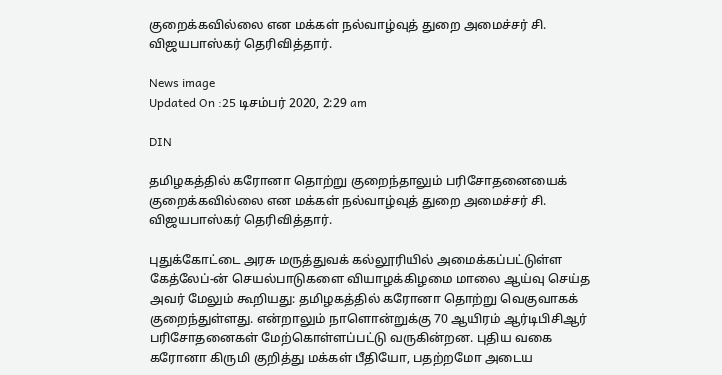குறைக்கவில்லை என மக்கள் நல்வாழ்வுத் துறை அமைச்சர் சி. விஜயபாஸ்கர் தெரிவித்தார்.

News image
Updated On :25 டிசம்பர் 2020, 2:29 am

DIN

தமிழகத்தில் கரோனா தொற்று குறைந்தாலும் பரிசோதனையைக் குறைக்கவில்லை என மக்கள் நல்வாழ்வுத் துறை அமைச்சர் சி. விஜயபாஸ்கர் தெரிவித்தார்.

புதுக்கோட்டை அரசு மருத்துவக் கல்லூரியில் அமைக்கப்பட்டுள்ள கேத்லேப்-ன் செயல்பாடுகளை வியாழக்கிழமை மாலை ஆய்வு செய்த அவர் மேலும் கூறியது: தமிழகத்தில் கரோனா தொற்று வெகுவாகக் குறைந்துள்ளது. என்றாலும் நாளொன்றுக்கு 70 ஆயிரம் ஆர்டிபிசிஆர் பரிசோதனைகள் மேற்கொள்ளப்பட்டு வருகின்றன. புதிய வகை கரோனா கிருமி குறித்து மக்கள் பீதியோ, பதற்றமோ அடைய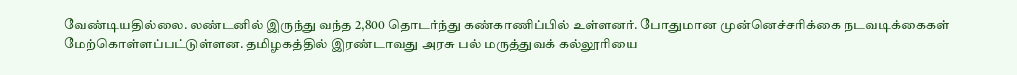வேண்டியதில்லை. லண்டனில் இருந்து வந்த 2,800 தொடர்ந்து கண்காணிப்பில் உள்ளனர். போதுமான முன்னெச்சரிக்கை நடவடிக்கைகள் மேற்கொள்ளப்பட்டுள்ளன. தமிழகத்தில் இரண்டாவது அரசு பல் மருத்துவக் கல்லூரியை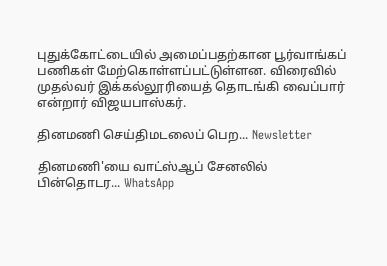புதுக்கோட்டையில் அமைப்பதற்கான பூர்வாங்கப் பணிகள் மேற்கொள்ளப்பட்டுள்ளன. விரைவில் முதல்வர் இக்கல்லூரியைத் தொடங்கி வைப்பார் என்றார் விஜயபாஸ்கர்.

தினமணி செய்திமடலைப் பெற... Newsletter

தினமணி'யை வாட்ஸ்ஆப் சேனலில் பின்தொடர... WhatsApp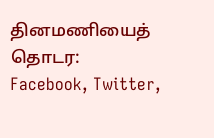தினமணியைத் தொடர: Facebook, Twitter,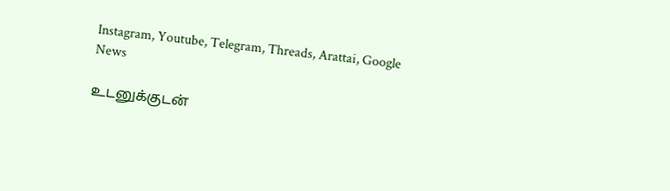Instagram, Youtube, Telegram, Threads, Arattai, Google News

உடனுக்குடன்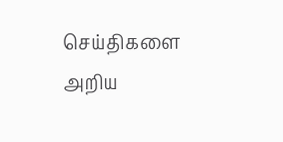செய்திகளை அறிய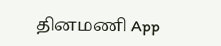தினமணி App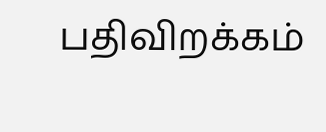பதிவிறக்கம்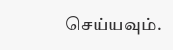செய்யவும்.